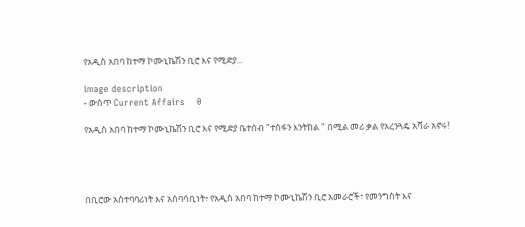የአዲስ አበባ ከተማ ኮሙኒኬሽን ቢሮ እና የሚድያ...

image description
- ውስጥ Current Affairs    0

የአዲስ አበባ ከተማ ኮሙኒኬሽን ቢሮ እና የሚድያ ቤተሰብ "ተስፋን እንትከል " በሚል መሪ ቃል የአረንጓዴ አሻራ አኖሩ!




በቢሮው አስተባባሪነት እና አሰባሳቢነት፥ የአዲስ አበባ ከተማ ኮሙኒኬሽን ቢሮ አመራሮች፣ የመንግስት እና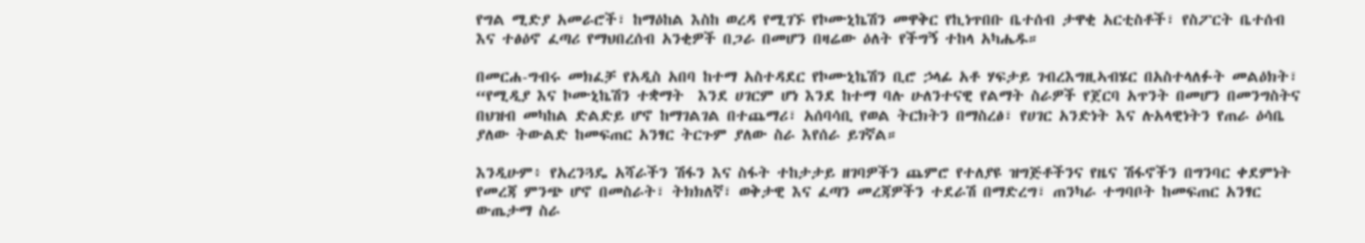የግል ሚድያ አመራሮች፣ ከማዕከል እስከ ወረዳ የሚገኙ የኮሙኒኬሽን መዋቅር የኪነጥበቡ ቤተሰብ ታዋቂ አርቲስቶች፣ የስፖርት ቤተሰብ እና ተፅዕኖ ፈጣሪ የማህበረሰብ አንቂዎች በጋራ በመሆን በዛሬው ዕለት የችግኝ ተከላ አካሔዱ።

በመርሐ-ግብሩ መክፈቻ የአዲስ አበባ ከተማ አስተዳደር የኮሙኒኬሽን ቢሮ ኃላፊ አቶ ሃፍታይ ገብረእግዚኣብሄር በአስተላለፉት መልዕክት፣ “የሚዲያ እና ኮሙኒኬሽን ተቋማት  እንደ ሀገርም ሆነ እንደ ከተማ ባሉ ሁለንተናዊ የልማት ስራዎች የጀርባ አጥንት በመሆን በመንግስትና በህዝብ መካከል ድልድይ ሆኖ ከማገልገል በተጨማሪ፣ አሰባሳቢ የወል ትርክትን በማስረፅ፣ የሀገር አንድነት እና ሉአላዊነትን የጠራ ዕሳቤ ያለው ትውልድ ከመፍጠር አንፃር ትርጉም ያለው ስራ እየሰራ ይገኛል።

እንዲሁም፥ የአረንጓዴ አሻራችን ሽፋን እና ስፋት ተከታታይ ዘገባዎችን ጨምሮ የተለያዩ ዝግጅቶችንና የዜና ሽፋኖችን በግንባር ቀደምነት የመረጃ ምንጭ ሆኖ በመስራት፣ ትክክለኛ፣ ወቅታዊ እና ፈጣን መረጃዎችን ተደራሽ በማድረግ፣ ጠንካራ ተግባቦት ከመፍጠር አንፃር ውጤታማ ስራ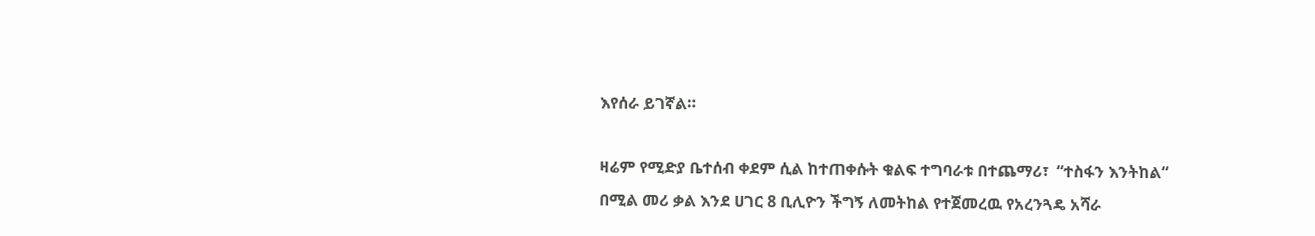እየሰራ ይገኛል።

ዛሬም የሚድያ ቤተሰብ ቀደም ሲል ከተጠቀሱት ቁልፍ ተግባራቱ በተጨማሪ፣  “ተስፋን እንትከል“ በሚል መሪ ቃል እንደ ሀገር 8 ቢሊዮን ችግኝ ለመትከል የተጀመረዉ የአረንጓዴ አሻራ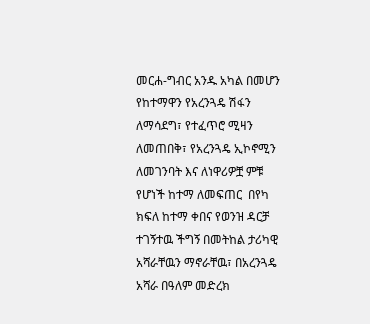መርሐ-ግብር አንዱ አካል በመሆን የከተማዋን የአረንጓዴ ሽፋን ለማሳደግ፣ የተፈጥሮ ሚዛን ለመጠበቅ፣ የአረንጓዴ ኢኮኖሚን ለመገንባት እና ለነዋሪዎቿ ምቹ የሆነች ከተማ ለመፍጠር  በየካ ክፍለ ከተማ ቀበና የወንዝ ዳርቻ ተገኝተዉ ችግኝ በመትከል ታሪካዊ አሻራቸዉን ማኖራቸዉ፣ በአረንጓዴ አሻራ በዓለም መድረክ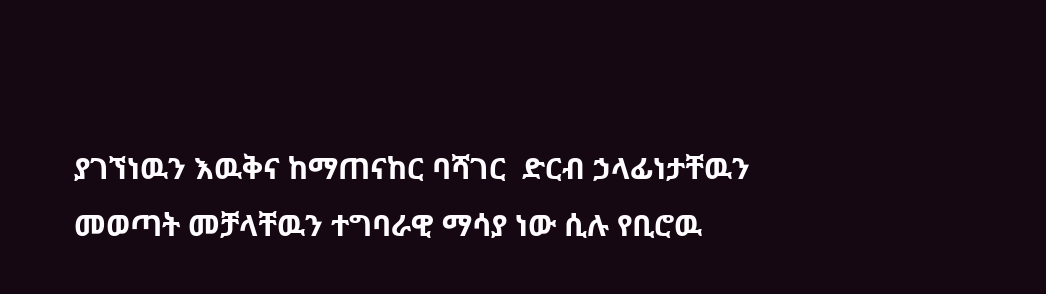ያገኘነዉን እዉቅና ከማጠናከር ባሻገር  ድርብ ኃላፊነታቸዉን መወጣት መቻላቸዉን ተግባራዊ ማሳያ ነው ሲሉ የቢሮዉ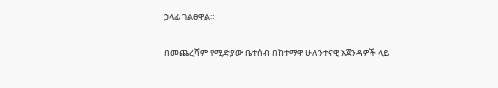ኃላፊ ገልፀዋል።

በመጨረሻም የሚድያው ቤተሰብ በከተማዋ ሁለንተናዊ አጀንዳዎች ላይ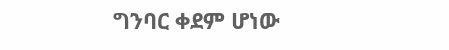ግንባር ቀደም ሆነው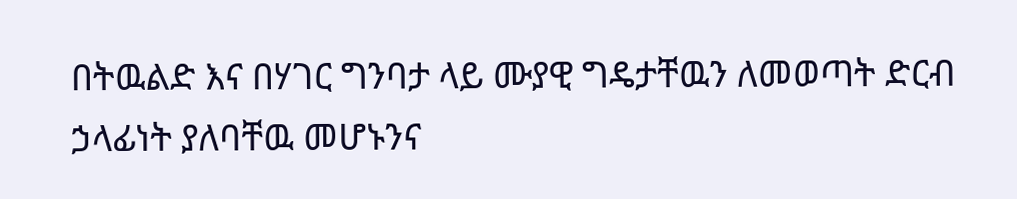በትዉልድ እና በሃገር ግንባታ ላይ ሙያዊ ግዴታቸዉን ለመወጣት ድርብ ኃላፊነት ያለባቸዉ መሆኑንና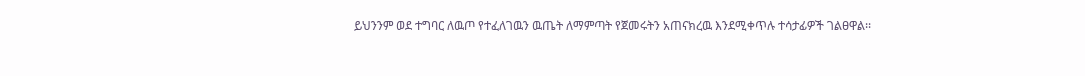ይህንንም ወደ ተግባር ለዉጦ የተፈለገዉን ዉጤት ለማምጣት የጀመሩትን አጠናክረዉ እንደሚቀጥሉ ተሳታፊዎች ገልፀዋል፡፡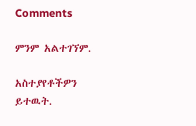Comments

ምንም አልተገኘም.

አስተያየቶችዎን ይተዉት.